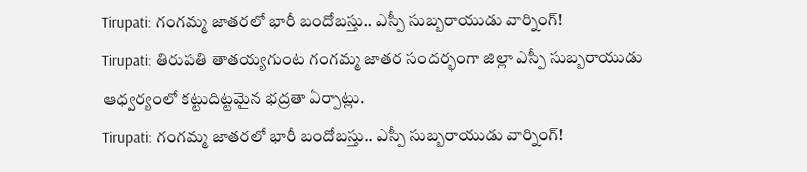Tirupati: గంగమ్మ జాతరలో భారీ బందోబస్తు.. ఎస్పీ సుబ్బరాయుడు వార్నింగ్!
Tirupati: తిరుపతి తాతయ్యగుంట గంగమ్మ జాతర సందర్భంగా జిల్లా ఎస్పీ సుబ్బరాయుడు ఆధ్వర్యంలో కట్టుదిట్టమైన భద్రతా ఏర్పాట్లు.
Tirupati: గంగమ్మ జాతరలో భారీ బందోబస్తు.. ఎస్పీ సుబ్బరాయుడు వార్నింగ్!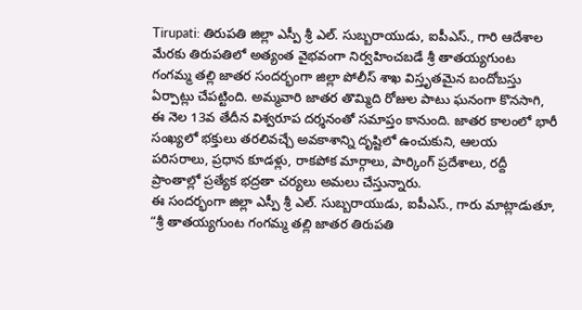Tirupati: తిరుపతి జిల్లా ఎస్పీ శ్రీ ఎల్. సుబ్బరాయుడు, ఐపీఎస్., గారి ఆదేశాల మేరకు తిరుపతిలో అత్యంత వైభవంగా నిర్వహించబడే శ్రీ తాతయ్యగుంట గంగమ్మ తల్లి జాతర సందర్భంగా జిల్లా పోలీస్ శాఖ విస్తృతమైన బందోబస్తు ఏర్పాట్లు చేపట్టింది. అమ్మవారి జాతర తొమ్మిది రోజుల పాటు ఘనంగా కొనసాగి, ఈ నెల 13వ తేదీన విశ్వరూప దర్శనంతో సమాప్తం కానుంది. జాతర కాలంలో భారీ సంఖ్యలో భక్తులు తరలివచ్చే అవకాశాన్ని దృష్టిలో ఉంచుకుని, ఆలయ పరిసరాలు, ప్రధాన కూడళ్లు, రాకపోక మార్గాలు, పార్కింగ్ ప్రదేశాలు, రద్దీ ప్రాంతాల్లో ప్రత్యేక భద్రతా చర్యలు అమలు చేస్తున్నారు.
ఈ సందర్భంగా జిల్లా ఎస్పీ శ్రీ ఎల్. సుబ్బరాయుడు, ఐపీఎస్., గారు మాట్లాడుతూ, “శ్రీ తాతయ్యగుంట గంగమ్మ తల్లి జాతర తిరుపతి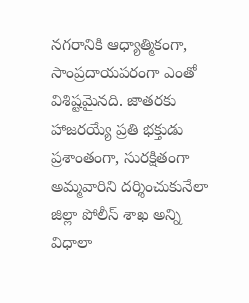నగరానికి ఆధ్యాత్మికంగా, సాంప్రదాయపరంగా ఎంతో విశిష్టమైనది. జాతరకు హాజరయ్యే ప్రతి భక్తుడు ప్రశాంతంగా, సురక్షితంగా అమ్మవారిని దర్శించుకునేలా జిల్లా పోలీస్ శాఖ అన్ని విధాలా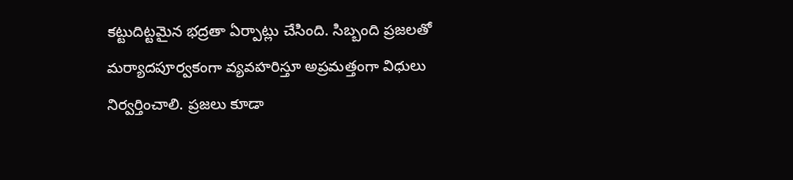కట్టుదిట్టమైన భద్రతా ఏర్పాట్లు చేసింది. సిబ్బంది ప్రజలతో మర్యాదపూర్వకంగా వ్యవహరిస్తూ అప్రమత్తంగా విధులు నిర్వర్తించాలి. ప్రజలు కూడా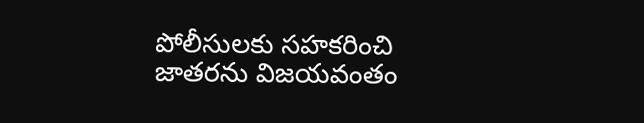పోలీసులకు సహకరించి జాతరను విజయవంతం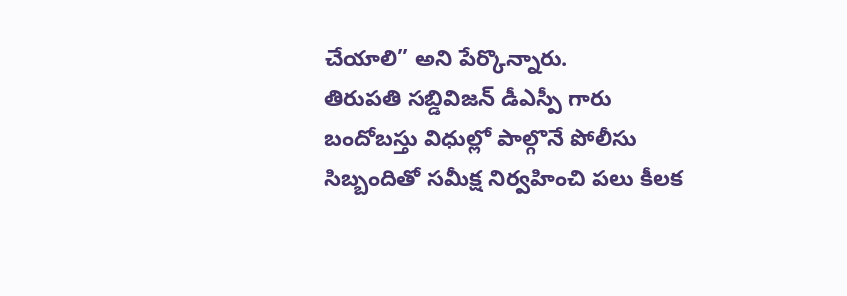చేయాలి” అని పేర్కొన్నారు.
తిరుపతి సబ్డివిజన్ డీఎస్పీ గారు బందోబస్తు విధుల్లో పాల్గొనే పోలీసు సిబ్బందితో సమీక్ష నిర్వహించి పలు కీలక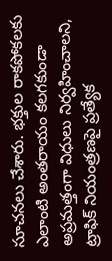సూచనలు చేశారు. భక్తుల రాకపోకలకు ఎలాంటి అంతరాయం కలగకుండా అప్రమత్తంగా విధులు నిర్వహించాలని, ట్రాఫిక్ నియంత్రణపై ప్రత్యేక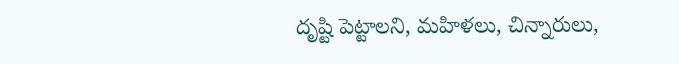దృష్టి పెట్టాలని, మహిళలు, చిన్నారులు,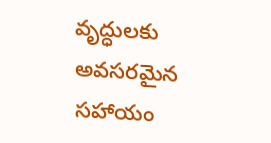వృద్ధులకు అవసరమైన సహాయం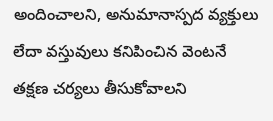అందించాలని, అనుమానాస్పద వ్యక్తులు లేదా వస్తువులు కనిపించిన వెంటనే తక్షణ చర్యలు తీసుకోవాలని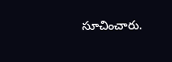సూచించారు.